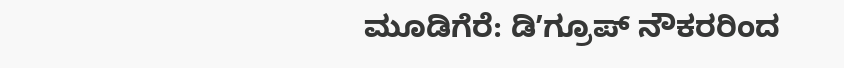ಮೂಡಿಗೆರೆ: ಡಿʼಗ್ರೂಪ್ ನೌಕರರಿಂದ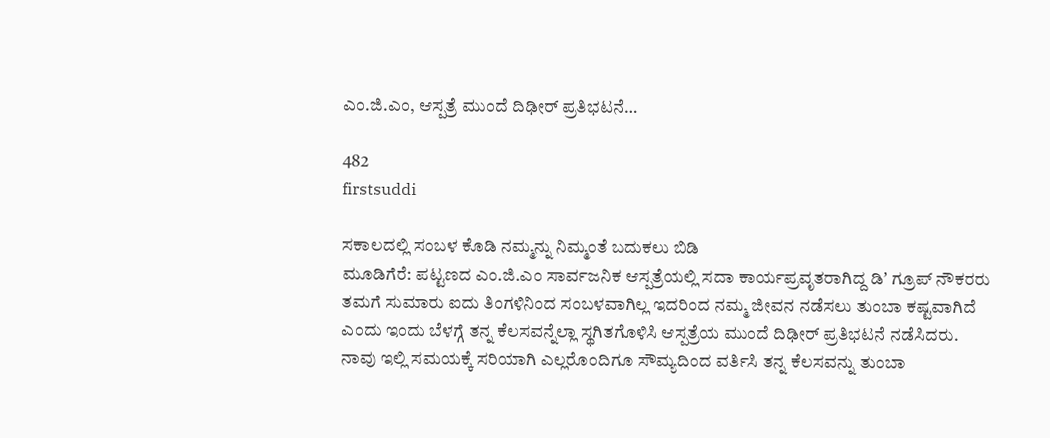ಎಂ.ಜಿ.ಎಂ, ಆಸ್ಪತ್ರೆ ಮುಂದೆ ದಿಢೀರ್ ಪ್ರತಿಭಟನೆ…

482
firstsuddi

ಸಕಾಲದಲ್ಲಿ ಸಂಬಳ ಕೊಡಿ ನಮ್ಮನ್ನು ನಿಮ್ಮಂತೆ ಬದುಕಲು ಬಿಡಿ
ಮೂಡಿಗೆರೆ: ಪಟ್ಟಣದ ಎಂ.ಜಿ.ಎಂ ಸಾರ್ವಜನಿಕ ಆಸ್ಪತ್ರೆಯಲ್ಲಿ ಸದಾ ಕಾರ್ಯಪ್ರವೃತರಾಗಿದ್ದ ಡಿʼ ಗ್ರೂಪ್ ನೌಕರರು ತಮಗೆ ಸುಮಾರು ಐದು ತಿಂಗಳಿನಿಂದ ಸಂಬಳವಾಗಿಲ್ಲ ಇದರಿಂದ ನಮ್ಮ ಜೀವನ ನಡೆಸಲು ತುಂಬಾ ಕಷ್ಟವಾಗಿದೆ ಎಂದು ಇಂದು ಬೆಳಗ್ಗೆ ತನ್ನ ಕೆಲಸವನ್ನೆಲ್ಲಾ ಸ್ಥಗಿತಗೊಳಿಸಿ ಆಸ್ಪತ್ರೆಯ ಮುಂದೆ ದಿಢೀರ್ ಪ್ರತಿಭಟನೆ ನಡೆಸಿದರು.
ನಾವು ಇಲ್ಲಿ ಸಮಯಕ್ಕೆ ಸರಿಯಾಗಿ ಎಲ್ಲರೊಂದಿಗೂ ಸೌಮ್ಯದಿಂದ ವರ್ತಿಸಿ ತನ್ನ ಕೆಲಸವನ್ನು ತುಂಬಾ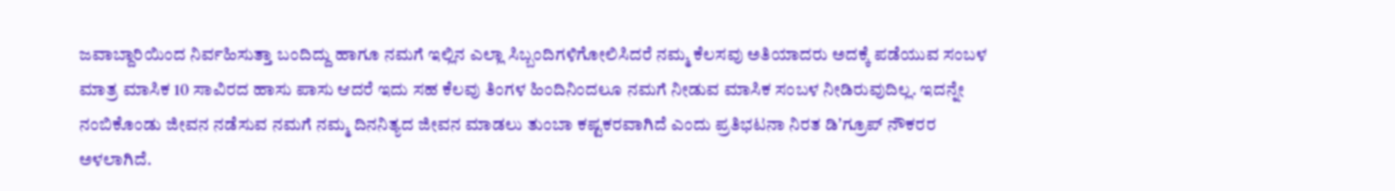ಜವಾಬ್ದಾರಿಯಿಂದ ನಿರ್ವಹಿಸುತ್ತಾ ಬಂದಿದ್ದು ಹಾಗೂ ನಮಗೆ ಇಲ್ಲಿನ ಎಲ್ಲಾ ಸಿಬ್ಬಂದಿಗಳಿಗೋಲಿಸಿದರೆ ನಮ್ಮ ಕೆಲಸವು ಅತಿಯಾದರು ಅದಕ್ಕೆ ಪಡೆಯುವ ಸಂಬಳ ಮಾತ್ರ ಮಾಸಿಕ 10 ಸಾವಿರದ ಹಾಸು ಪಾಸು ಆದರೆ ಇದು ಸಹ ಕೆಲವು ತಿಂಗಳ ಹಿಂದಿನಿಂದಲೂ ನಮಗೆ ನೀಡುವ ಮಾಸಿಕ ಸಂಬಳ ನೀಡಿರುವುದಿಲ್ಲ. ಇದನ್ನೇ ನಂಬಿಕೊಂಡು ಜೀವನ ನಡೆಸುವ ನಮಗೆ ನಮ್ಮ ದಿನನಿತ್ಯದ ಜೀವನ ಮಾಡಲು ತುಂಬಾ ಕಷ್ಟಕರವಾಗಿದೆ ಎಂದು ಪ್ರತಿಭಟನಾ ನಿರತ ಡಿʼಗ್ರೂಪ್ ನೌಕರರ ಅಳಲಾಗಿದೆ.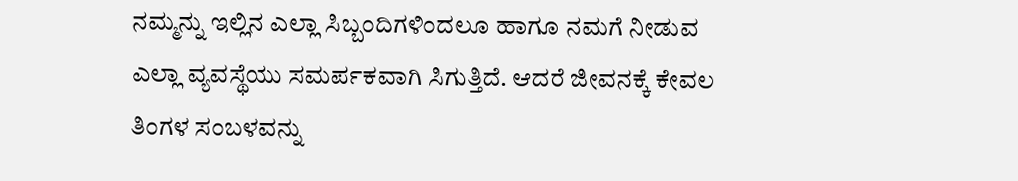ನಮ್ಮನ್ನು ಇಲ್ಲಿನ ಎಲ್ಲಾ ಸಿಬ್ಬಂದಿಗಳಿಂದಲೂ ಹಾಗೂ ನಮಗೆ ನೀಡುವ ಎಲ್ಲಾ ವ್ಯವಸ್ಥೆಯು ಸಮರ್ಪಕವಾಗಿ ಸಿಗುತ್ತಿದೆ. ಆದರೆ ಜೀವನಕ್ಕೆ ಕೇವಲ ತಿಂಗಳ ಸಂಬಳವನ್ನು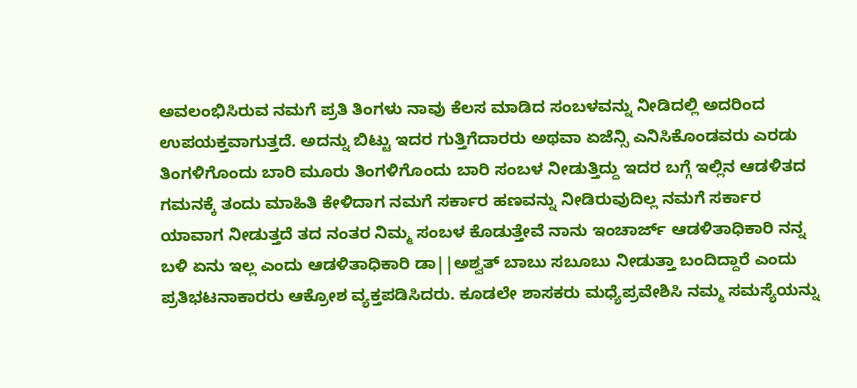ಅವಲಂಭಿಸಿರುವ ನಮಗೆ ಪ್ರತಿ ತಿಂಗಳು ನಾವು ಕೆಲಸ ಮಾಡಿದ ಸಂಬಳವನ್ನು ನೀಡಿದಲ್ಲಿ ಅದರಿಂದ ಉಪಯಕ್ತವಾಗುತ್ತದೆ. ಅದನ್ನು ಬಿಟ್ಟು ಇದರ ಗುತ್ತಿಗೆದಾರರು ಅಥವಾ ಏಜೆನ್ಸಿ ಎನಿಸಿಕೊಂಡವರು ಎರಡು ತಿಂಗಳಿಗೊಂದು ಬಾರಿ ಮೂರು ತಿಂಗಳಿಗೊಂದು ಬಾರಿ ಸಂಬಳ ನೀಡುತ್ತಿದ್ದು ಇದರ ಬಗ್ಗೆ ಇಲ್ಲಿನ ಆಡಳಿತದ ಗಮನಕ್ಕೆ ತಂದು ಮಾಹಿತಿ ಕೇಳಿದಾಗ ನಮಗೆ ಸರ್ಕಾರ ಹಣವನ್ನು ನೀಡಿರುವುದಿಲ್ಲ ನಮಗೆ ಸರ್ಕಾರ ಯಾವಾಗ ನೀಡುತ್ತದೆ ತದ ನಂತರ ನಿಮ್ಮ ಸಂಬಳ ಕೊಡುತ್ತೇವೆ ನಾನು ಇಂಚಾರ್ಜ್ ಆಡಳಿತಾಧಿಕಾರಿ ನನ್ನ ಬಳಿ ಏನು ಇಲ್ಲ ಎಂದು ಆಡಳಿತಾಧಿಕಾರಿ ಡಾ||ಅಶ್ವತ್ ಬಾಬು ಸಬೂಬು ನೀಡುತ್ತಾ ಬಂದಿದ್ದಾರೆ ಎಂದು ಪ್ರತಿಭಟನಾಕಾರರು ಆಕ್ರೋಶ ವ್ಯಕ್ತಪಡಿಸಿದರು. ಕೂಡಲೇ ಶಾಸಕರು ಮಧ್ಯೆಪ್ರವೇಶಿಸಿ ನಮ್ಮ ಸಮಸ್ಯೆಯನ್ನು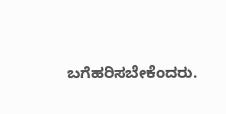ಬಗೆಹರಿಸಬೇಕೆಂದರು.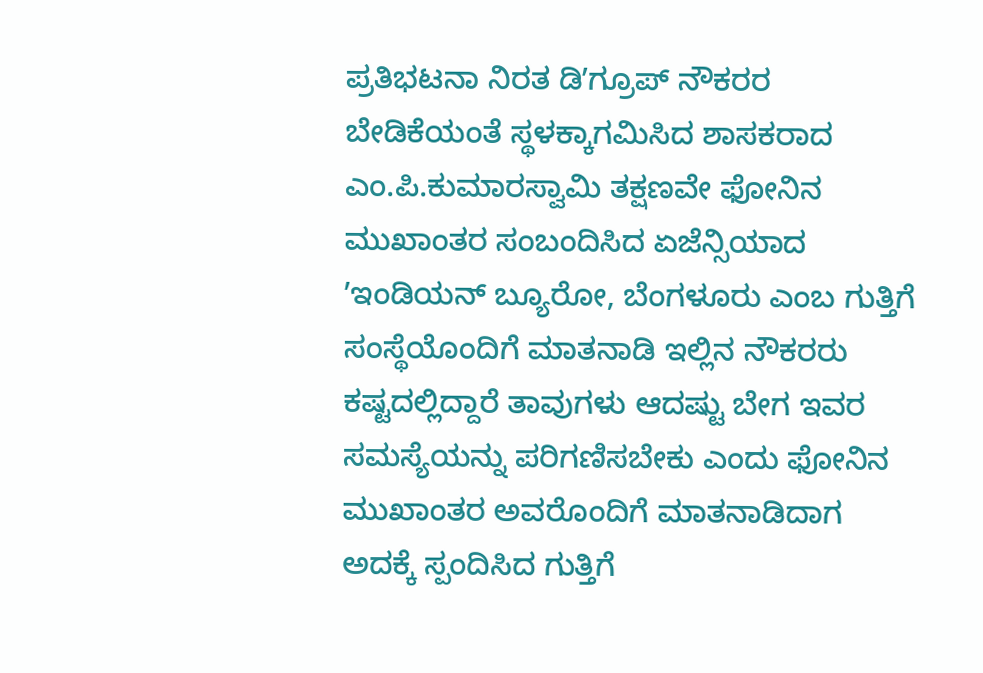ಪ್ರತಿಭಟನಾ ನಿರತ ಡಿʼಗ್ರೂಪ್ ನೌಕರರ ಬೇಡಿಕೆಯಂತೆ ಸ್ಥಳಕ್ಕಾಗಮಿಸಿದ ಶಾಸಕರಾದ ಎಂ.ಪಿ.ಕುಮಾರಸ್ವಾಮಿ ತಕ್ಷಣವೇ ಫೋನಿನ ಮುಖಾಂತರ ಸಂಬಂದಿಸಿದ ಏಜೆನ್ಸಿಯಾದ ʼಇಂಡಿಯನ್ ಬ್ಯೂರೋ, ಬೆಂಗಳೂರು ಎಂಬ ಗುತ್ತಿಗೆ ಸಂಸ್ಥೆಯೊಂದಿಗೆ ಮಾತನಾಡಿ ಇಲ್ಲಿನ ನೌಕರರು ಕಷ್ಟದಲ್ಲಿದ್ದಾರೆ ತಾವುಗಳು ಆದಷ್ಟು ಬೇಗ ಇವರ ಸಮಸ್ಯೆಯನ್ನು ಪರಿಗಣಿಸಬೇಕು ಎಂದು ಫೋನಿನ ಮುಖಾಂತರ ಅವರೊಂದಿಗೆ ಮಾತನಾಡಿದಾಗ ಅದಕ್ಕೆ ಸ್ಪಂದಿಸಿದ ಗುತ್ತಿಗೆ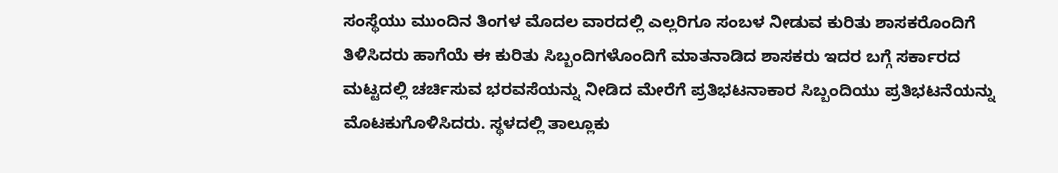ಸಂಸ್ಥೆಯು ಮುಂದಿನ ತಿಂಗಳ ಮೊದಲ ವಾರದಲ್ಲಿ ಎಲ್ಲರಿಗೂ ಸಂಬಳ ನೀಡುವ ಕುರಿತು ಶಾಸಕರೊಂದಿಗೆ ತಿಳಿಸಿದರು ಹಾಗೆಯೆ ಈ ಕುರಿತು ಸಿಬ್ಬಂದಿಗಳೊಂದಿಗೆ ಮಾತನಾಡಿದ ಶಾಸಕರು ಇದರ ಬಗ್ಗೆ ಸರ್ಕಾರದ ಮಟ್ಟದಲ್ಲಿ ಚರ್ಚಿಸುವ ಭರವಸೆಯನ್ನು ನೀಡಿದ ಮೇರೆಗೆ ಪ್ರತಿಭಟನಾಕಾರ ಸಿಬ್ಬಂದಿಯು ಪ್ರತಿಭಟನೆಯನ್ನು ಮೊಟಕುಗೊಳಿಸಿದರು. ಸ್ಥಳದಲ್ಲಿ ತಾಲ್ಲೂಕು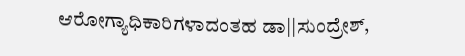ಆರೋಗ್ಯಾಧಿಕಾರಿಗಳಾದಂತಹ ಡಾ||ಸುಂದ್ರೇಶ್,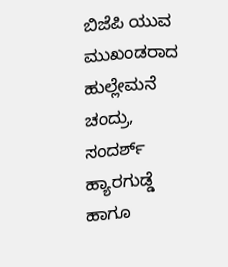ಬಿಜೆಪಿ ಯುವ ಮುಖಂಡರಾದ ಹುಲ್ಲೇಮನೆ ಚಂದ್ರು, ಸಂದರ್ಶ್ ಹ್ಯಾರಗುಡ್ಡೆ ಹಾಗೂ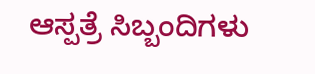ಆಸ್ಪತ್ರೆ ಸಿಬ್ಬಂದಿಗಳು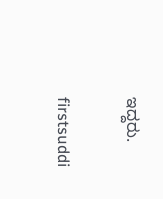ಇದ್ದರು.

firstsuddi